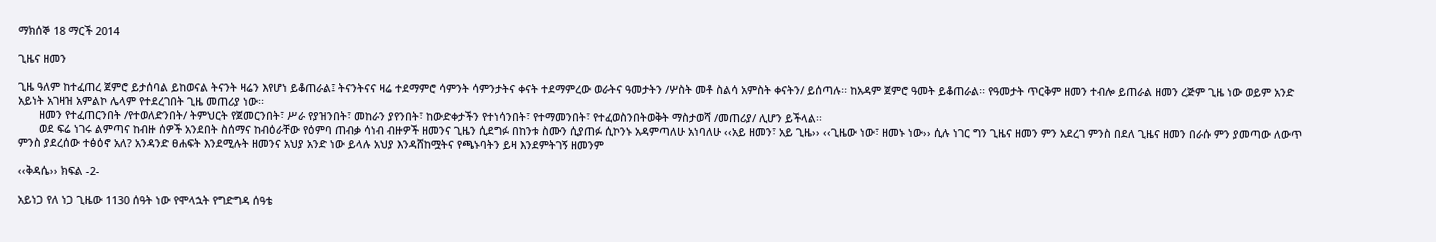ማክሰኞ 18 ማርች 2014

ጊዜና ዘመን

ጊዜ ዓለም ከተፈጠረ ጀምሮ ይታሰባል ይከወናል ትናንት ዛሬን እየሆነ ይቆጠራል፤ ትናንትናና ዛሬ ተደማምሮ ሳምንት ሳምንታትና ቀናት ተደማምረው ወራትና ዓመታትን /ሦስት መቶ ስልሳ አምስት ቀናትን/ ይሰጣሉ፡፡ ከአዳም ጀምሮ ዓመት ይቆጠራል፡፡ የዓመታት ጥርቅም ዘመን ተብሎ ይጠራል ዘመን ረጅም ጊዜ ነው ወይም አንድ አይነት አገዛዝ አምልኮ ሌላም የተደረገበት ጊዜ መጠሪያ ነው፡፡
       ዘመን የተፈጠርንበት /የተወለድንበት/ ትምህርት የጀመርንበት፣ ሥራ የያዝንበት፣ መከራን ያየንበት፣ ከውድቀታችን የተነሳንበት፣ የተማመንበት፣ የተፈወስንበትወቅት ማስታወሻ /መጠሪያ/ ሊሆን ይችላል፡፡
       ወደ ፍሬ ነገሩ ልምጣና ከብዙ ሰዎች አንደበት ስሰማና ከብዕራቸው የዕምባ ጠብቃ ሳነብ ብዙዎች ዘመንና ጊዜን ሲደግፉ በከንቱ ስሙን ሲያጠፉ ሲኮንኑ አዳምጣለሁ አነባለሁ ‹‹አይ ዘመን፣ አይ ጊዜ›› ‹‹ጊዜው ነው፣ ዘመኑ ነው›› ሲሉ ነገር ግን ጊዜና ዘመን ምን አደረገ ምንስ በደለ ጊዜና ዘመን በራሱ ምን ያመጣው ለውጥ ምንስ ያደረሰው ተፅዕኖ አለ? አንዳንድ ፀሐፍት እንደሚሉት ዘመንና አህያ አንድ ነው ይላሉ አህያ እንዳሸከሟትና የጫኑባትን ይዛ እንደምትገኝ ዘመንም

‹‹ቅዳሴ›› ክፍል -2-

አይነጋ የለ ነጋ ጊዜው 1130 ሰዓት ነው የሞላኋት የግድግዳ ሰዓቴ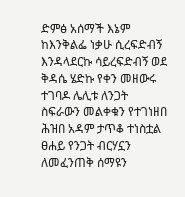ድምፅ አሰማች እኔም ከእንቅልፌ ነቃሁ ሲረፍድብኝ እንዳላደርኩ ሳይረፍድብኝ ወደ ቅዳሴ ሄድኩ የቀን መዘውሩ ተገባዶ ሌሊቱ ለንጋት ስፍራውን መልቀቁን የተገነዘበ ሕዝበ አዳም ታጥቆ ተነስቷል ፀሐይ የንጋት ብርሃኗን ለመፈንጠቅ ሰማዩን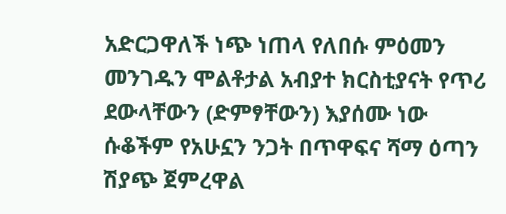አድርጋዋለች ነጭ ነጠላ የለበሱ ምዕመን መንገዱን ሞልቶታል አብያተ ክርስቲያናት የጥሪ ደውላቸውን (ድምፃቸውን) እያሰሙ ነው ሱቆችም የአሁኗን ንጋት በጥዋፍና ሻማ ዕጣን ሽያጭ ጀምረዋል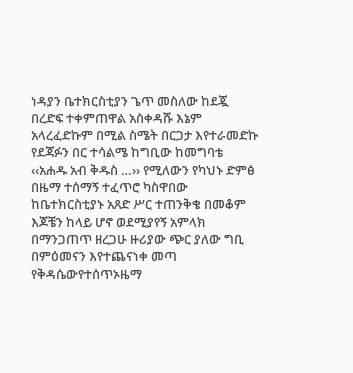ነዳያን ቤተክርስቲያን ጌጥ መስለው ከደጇ በረድፍ ተቀምጠዋል አስቀዳሹ እኔም አላረፈድኩም በሚል ስሜት በርጋታ እየተራመድኩ የደጃፉን በር ተሳልሜ ከግቢው ከመግባቴ ‹‹አሐዱ አብ ቅዱስ …›› የሚለውን የካህኑ ድምፅ በዜማ ተሰማኝ ተፈጥሮ ካስዋበው ከቤተክርስቲያኑ አጸድ ሥር ተጠንቅቄ በመቆም እጆቼን ከላይ ሆኖ ወደሚያየኝ አምላክ በማንጋጠጥ ዘረጋሁ ዙሪያው ጭር ያለው ግቢ በምዕመናን እየተጨናነቀ መጣ የቅዳሴውየተሰጥኦዜማ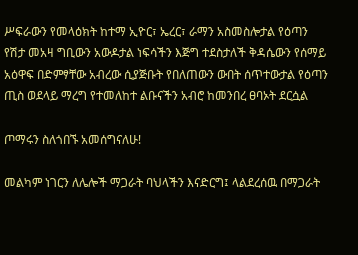ሥፍራውን የመላዕክት ከተማ ኢዮር፣ ኤረር፣ ራማን አስመስሎታል የዕጣን የሽታ መአዛ ግቢውን አውዶታል ነፍሳችን እጅግ ተደስታለች ቅዳሴውን የሰማይ አዕዋፍ በድምፃቸው አብረው ሲያጅቡት የበለጠውን ውበት ሰጥተውታል የዕጣን ጢስ ወደላይ ማረግ የተመለከተ ልቡናችን አብሮ ከመንበረ ፀባኦት ደርሷል

ጦማሩን ስለጎበኙ አመሰግናለሁ!

መልካም ነገርን ለሌሎች ማጋራት ባህላችን እናድርግ፤ ላልደረሰዉ በማጋራት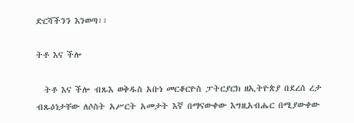ድርሻችንን እንወጣ፡፡

ትቶ እና ችሎ

  ትቶ እና ችሎ ብጹእ ወቅዱስ አቡነ መርቆርዮስ ፓትርያርክ ዘኢትዮጵያ በደረሰ ረታ ብጹዕነታቸው ለሶስት አሥርት አመታት እኛ በማናውቀው እግዚአብሔር በሚያውቀው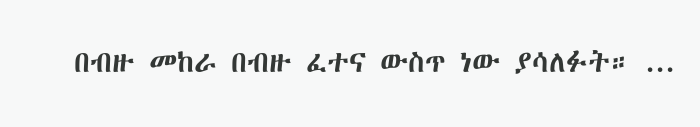በብዙ መከራ በብዙ ፈተና ውስጥ ነው ያሳለፉት። ...